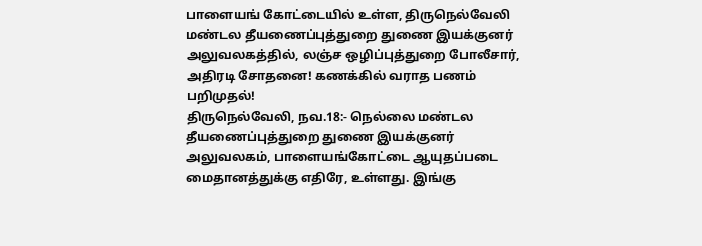பாளையங் கோட்டையில் உள்ள, திருநெல்வேலி மண்டல தீயணைப்புத்துறை துணை இயக்குனர் அலுவலகத்தில், லஞ்ச ஒழிப்புத்துறை போலீசார், அதிரடி சோதனை! கணக்கில் வராத பணம் பறிமுதல்!
திருநெல்வேலி, நவ.18:- நெல்லை மண்டல தீயணைப்புத்துறை துணை இயக்குனர் அலுவலகம், பாளையங்கோட்டை ஆயுதப்படை மைதானத்துக்கு எதிரே, உள்ளது. இங்கு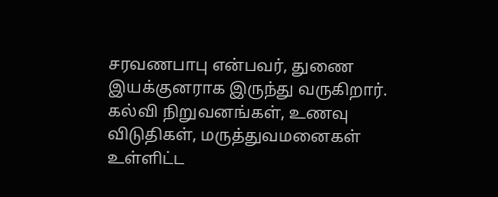சரவணபாபு என்பவர், துணை இயக்குனராக இருந்து வருகிறார். கல்வி நிறுவனங்கள், உணவு விடுதிகள், மருத்துவமனைகள் உள்ளிட்ட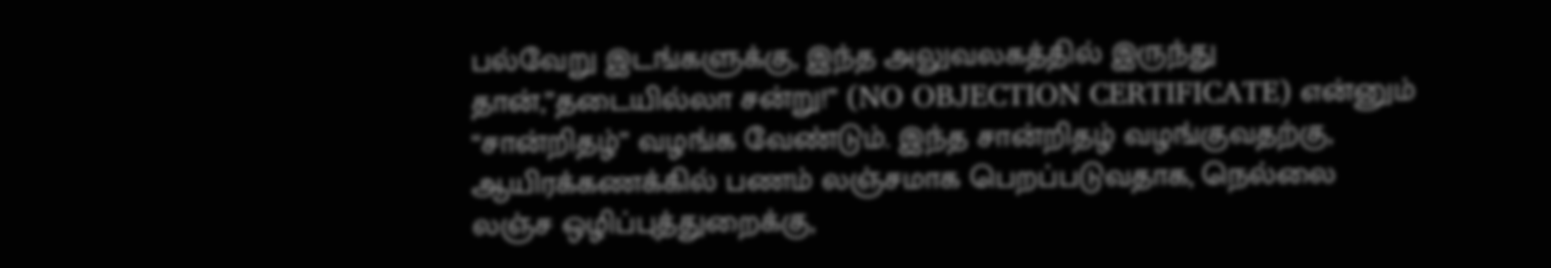பல்வேறு இடங்களுக்கு, இந்த அலுவலகத்தில் இருந்து தான்,”தடையில்லா சன்று!” (NO OBJECTION CERTIFICATE) என்னும் “சான்றிதழ்” வழங்க வேண்டும். இந்த சான்றிதழ் வழங்குவதற்கு, ஆயிரக்கணக்கில் பணம் லஞ்சமாக பெறப்படுவதாக, நெல்லை லஞ்ச ஒழிப்புத்துறைக்கு,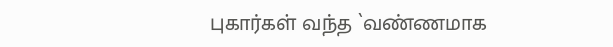புகார்கள் வந்த `வண்ணமாக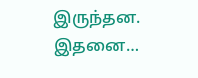இருந்தன. இதனை…